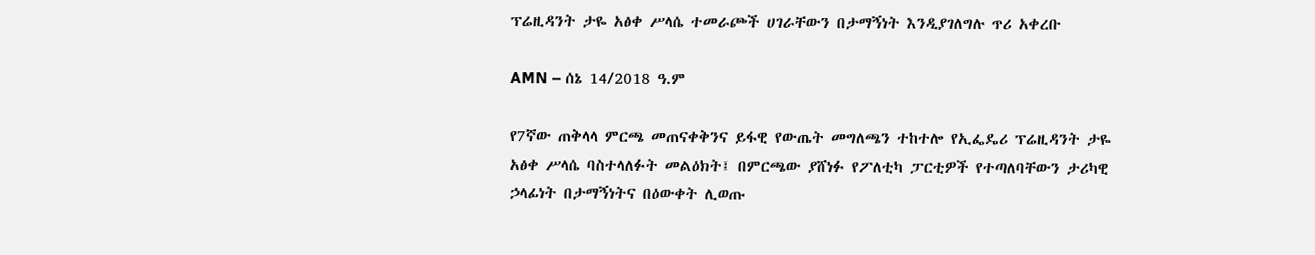ፕሬዚዳንት ታዬ አፅቀ ሥላሴ ተመራጮች ሀገራቸውን በታማኝነት እንዲያገለግሉ ጥሪ አቀረቡ

AMN – ሰኔ 14/2018 ዓ.ም

የ7ኛው ጠቅላላ ምርጫ መጠናቀቅንና ይፋዊ የውጤት መግለጫን ተከተሎ የኢፌዴሪ ፕሬዚዳንት ታዬ አፅቀ ሥላሴ ባስተላለፉት መልዕክት፤ በምርጫው ያሸነፉ የፖለቲካ ፓርቲዎች የተጣለባቸውን ታሪካዊ ኃላፊነት በታማኝነትና በዕውቀት ሊወጡ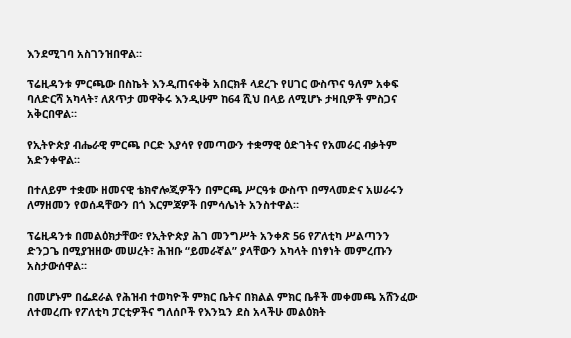እንደሚገባ አስገንዝበዋል።

ፕሬዚዳንቱ ምርጫው በስኬት እንዲጠናቀቅ አበርክቶ ላደረጉ የሀገር ውስጥና ዓለም አቀፍ ባለድርሻ አካላት፣ ለጸጥታ መዋቅሩ እንዲሁም ከ64 ሺህ በላይ ለሚሆኑ ታዛቢዎች ምስጋና አቅርበዋል።

የኢትዮጵያ ብሔራዊ ምርጫ ቦርድ እያሳየ የመጣውን ተቋማዊ ዕድገትና የአመራር ብቃትም አድንቀዋል።

በተለይም ተቋሙ ዘመናዊ ቴክኖሎጂዎችን በምርጫ ሥርዓቱ ውስጥ በማላመድና አሠራሩን ለማዘመን የወሰዳቸውን በጎ እርምጃዎች በምሳሌነት አንስተዋል።

ፕሬዚዳንቱ በመልዕክታቸው፣ የኢትዮጵያ ሕገ መንግሥት አንቀጽ 56 የፖለቲካ ሥልጣንን ድንጋጌ በሚያዝዘው መሠረት፣ ሕዝቡ “ይመራኛል” ያላቸውን አካላት በነፃነት መምረጡን አስታውሰዋል።

በመሆኑም በፌደራል የሕዝብ ተወካዮች ምክር ቤትና በክልል ምክር ቤቶች መቀመጫ አሸንፈው ለተመረጡ የፖለቲካ ፓርቲዎችና ግለሰቦች የእንኳን ደስ አላችሁ መልዕክት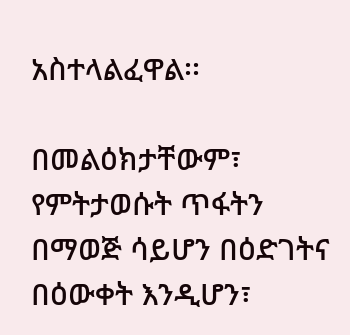አስተላልፈዋል፡፡

በመልዕክታቸውም፣ የምትታወሱት ጥፋትን በማወጅ ሳይሆን በዕድገትና በዕውቀት እንዲሆን፣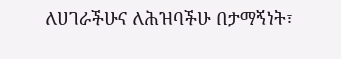ለሀገራችሁና ለሕዝባችሁ በታማኝነት፣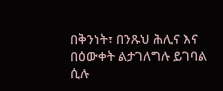በቅንነት፣ በንጹህ ሕሊና እና በዕውቀት ልታገለግሉ ይገባል ሲሉ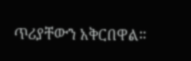ጥሪያቸውን አቅርበዋል።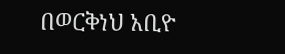በወርቅነህ አቢዮ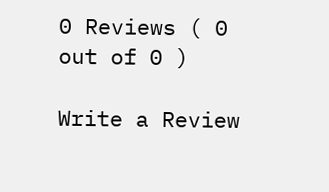0 Reviews ( 0 out of 0 )

Write a Review